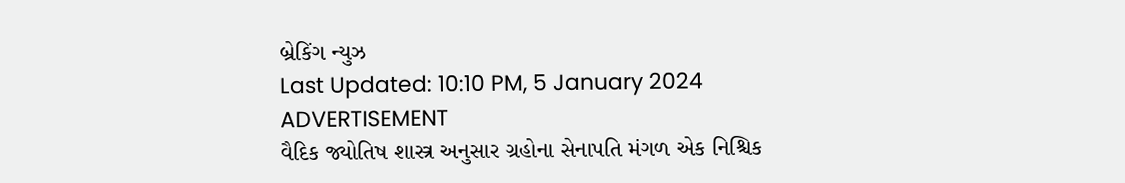બ્રેકિંગ ન્યુઝ
Last Updated: 10:10 PM, 5 January 2024
ADVERTISEMENT
વૈદિક જ્યોતિષ શાસ્ત્ર અનુસાર ગ્રહોના સેનાપતિ મંગળ એક નિશ્ચિક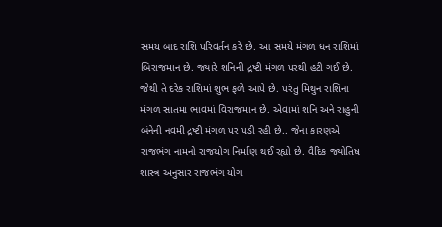સમય બાદ રાશિ પરિવર્તન કરે છે. આ સમયે મંગળ ધન રાશિમાં બિરાજમાન છે. જ્યારે શનિની દ્રષ્ટી મંગળ પરથી હટી ગઈ છે. જેથી તે દરેક રાશિમાં શુભ ફળે આપે છે. પરંતુ મિથુન રાશિના મંગળ સાતમા ભાવમાં વિરાજમાન છે. એવામાં શનિ અને રાહુની બંનેની નવમી દ્રષ્ટી મંગળ પર પડી રહી છે.. જેના કારણએ રાજભંગ નામનો રાજયોગ નિર્માણ થઈ રહ્યો છે. વૈદિક જ્યોતિષ શાસ્ત્ર અનુસાર રાજભંગ યોગ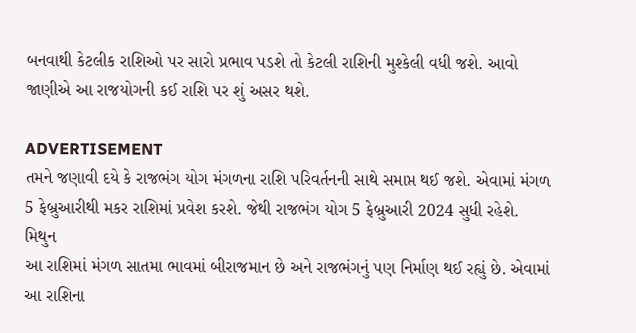બનવાથી કેટલીક રાશિઓ પર સારો પ્રભાવ પડશે તો કેટલી રાશિની મુશ્કેલી વધી જશે. આવો જાણીએ આ રાજયોગની કઈ રાશિ પર શું અસર થશે.

ADVERTISEMENT
તમને જણાવી દયે કે રાજભંગ યોગ મંગળના રાશિ પરિવર્તનની સાથે સમાપ્ત થઈ જશે. એવામાં મંગળ 5 ફેબ્રુઆરીથી મકર રાશિમાં પ્રવેશ કરશે. જેથી રાજભંગ યોગ 5 ફેબ્રુઆરી 2024 સુધી રહેશે.
મિથુન
આ રાશિમાં મંગળ સાતમા ભાવમાં બીરાજમાન છે અને રાજભંગનું પણ નિર્માણ થઈ રહ્યું છે. એવામાં આ રાશિના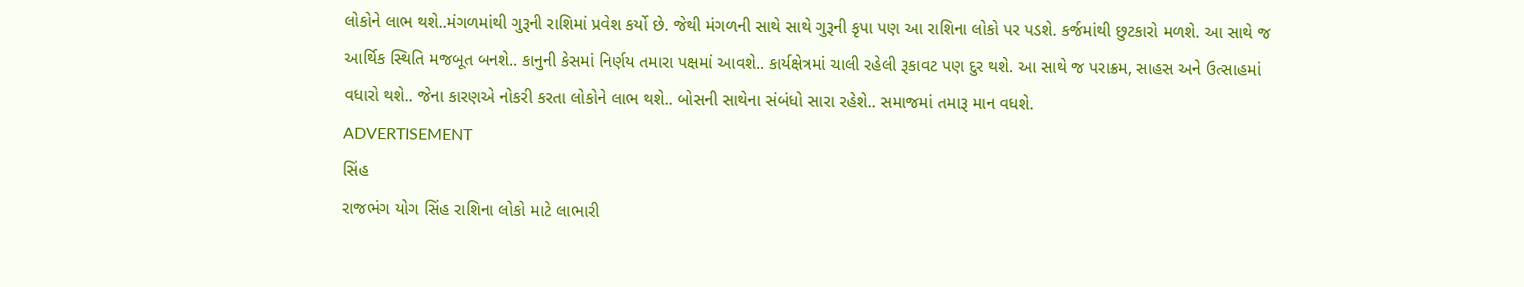લોકોને લાભ થશે..મંગળમાંથી ગુરૂની રાશિમાં પ્રવેશ કર્યો છે. જેથી મંગળની સાથે સાથે ગુરૂની કૃપા પણ આ રાશિના લોકો પર પડશે. કર્જમાંથી છુટકારો મળશે. આ સાથે જ આર્થિક સ્થિતિ મજબૂત બનશે.. કાનુની કેસમાં નિર્ણય તમારા પક્ષમાં આવશે.. કાર્યક્ષેત્રમાં ચાલી રહેલી રૂકાવટ પણ દુર થશે. આ સાથે જ પરાક્રમ, સાહસ અને ઉત્સાહમાં વધારો થશે.. જેના કારણએ નોકરી કરતા લોકોને લાભ થશે.. બોસની સાથેના સંબંધો સારા રહેશે.. સમાજમાં તમારૂ માન વધશે.
ADVERTISEMENT
સિંહ
રાજભંગ યોગ સિંહ રાશિના લોકો માટે લાભારી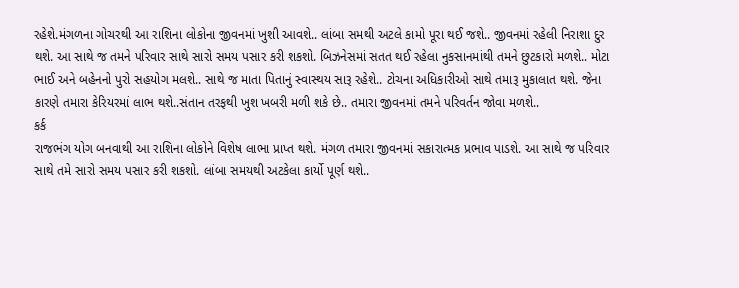રહેશે.મંગળના ગોચરથી આ રાશિના લોકોના જીવનમાં ખુશી આવશે.. લાંબા સમથી અટલે કામો પૂરા થઈ જશે.. જીવનમાં રહેલી નિરાશા દુર થશે. આ સાથે જ તમને પરિવાર સાથે સારો સમય પસાર કરી શકશો. બિઝનેસમાં સતત થઈ રહેલા નુકસાનમાંથી તમને છુટકારો મળશે.. મોટા ભાઈ અને બહેનનો પુરો સહયોગ મલશે.. સાથે જ માતા પિતાનું સ્વાસ્થય સારૂ રહેશે.. ટોચના અધિકારીઓ સાથે તમારૂ મુકાલાત થશે. જેના કારણે તમારા કેરિયરમાં લાભ થશે..સંતાન તરફથી ખુશ ખબરી મળી શકે છે.. તમારા જીવનમાં તમને પરિવર્તન જોવા મળશે..
કર્ક
રાજભંગ યોગ બનવાથી આ રાશિના લોકોને વિશેષ લાભા પ્રાપ્ત થશે. મંગળ તમારા જીવનમાં સકારાત્મક પ્રભાવ પાડશે. આ સાથે જ પરિવાર સાથે તમે સારો સમય પસાર કરી શકશો. લાંબા સમયથી અટકેલા કાર્યો પૂર્ણ થશે..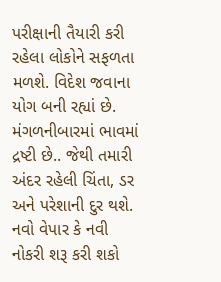પરીક્ષાની તૈયારી કરી રહેલા લોકોને સફળતા મળશે. વિદેશ જવાના યોગ બની રહ્યાં છે. મંગળનીબારમાં ભાવમાં દ્રષ્ટી છે.. જેથી તમારી અંદર રહેલી ચિંતા, ડર અને પરેશાની દુર થશે. નવો વેપાર કે નવી નોકરી શરૂ કરી શકો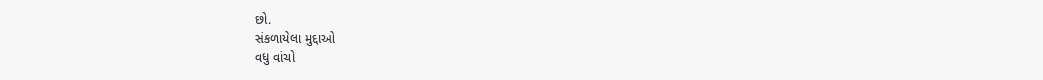છો.
સંકળાયેલા મુદ્દાઓ
વધુ વાંચો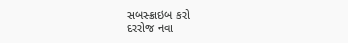સબસ્ક્રાઇબ કરો
દરરોજ નવા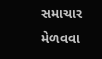સમાચાર મેળવવા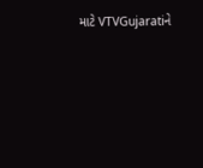માટે VTVGujaratiને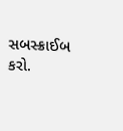સબસ્ક્રાઈબ કરો.